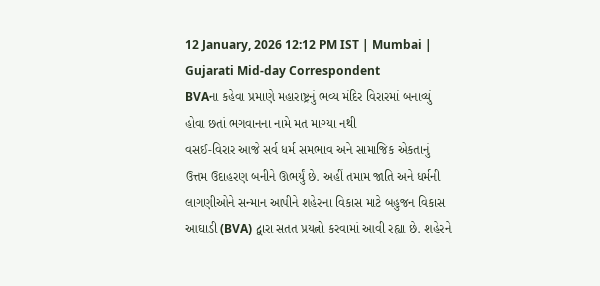12 January, 2026 12:12 PM IST | Mumbai | Gujarati Mid-day Correspondent
BVAના કહેવા પ્રમાણે મહારાષ્ટ્રનું ભવ્ય મંદિર વિરારમાં બનાવ્યું હોવા છતાં ભગવાનના નામે મત માગ્યા નથી
વસઈ-વિરાર આજે સર્વ ધર્મ સમભાવ અને સામાજિક એકતાનું ઉત્તમ ઉદાહરણ બનીને ઊભર્યું છે. અહીં તમામ જાતિ અને ધર્મની લાગણીઓને સન્માન આપીને શહેરના વિકાસ માટે બહુજન વિકાસ આઘાડી (BVA) દ્વારા સતત પ્રયત્નો કરવામાં આવી રહ્યા છે. શહેરને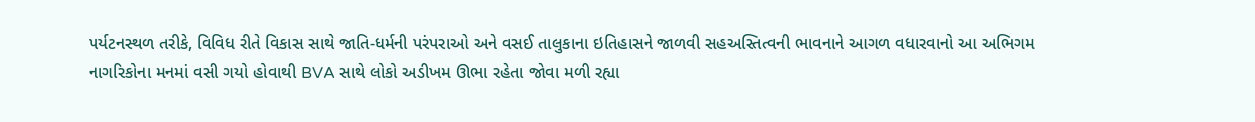પર્યટનસ્થળ તરીકે, વિવિધ રીતે વિકાસ સાથે જાતિ-ધર્મની પરંપરાઓ અને વસઈ તાલુકાના ઇતિહાસને જાળવી સહઅસ્તિત્વની ભાવનાને આગળ વધારવાનો આ અભિગમ નાગરિકોના મનમાં વસી ગયો હોવાથી BVA સાથે લોકો અડીખમ ઊભા રહેતા જોવા મળી રહ્યા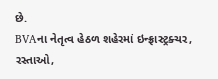છે.
BVAના નેતૃત્વ હેઠળ શહેરમાં ઇન્ફ્રાસ્ટ્રક્ચર, રસ્તાઓ,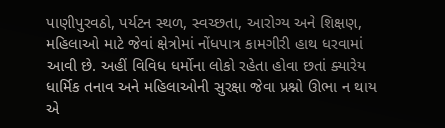પાણીપુરવઠો, પર્યટન સ્થળ, સ્વચ્છતા, આરોગ્ય અને શિક્ષણ, મહિલાઓ માટે જેવાં ક્ષેત્રોમાં નોંધપાત્ર કામગીરી હાથ ધરવામાં આવી છે. અહીં વિવિધ ધર્મોના લોકો રહેતા હોવા છતાં ક્યારેય ધાર્મિક તનાવ અને મહિલાઓની સુરક્ષા જેવા પ્રશ્નો ઊભા ન થાય એ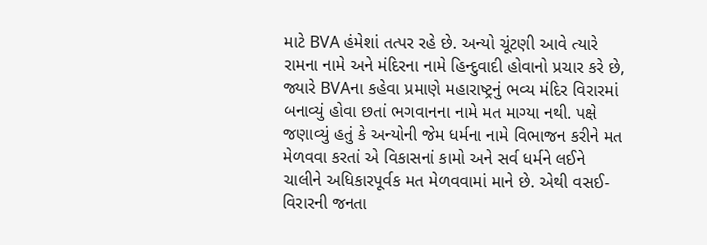માટે BVA હંમેશાં તત્પર રહે છે. અન્યો ચૂંટણી આવે ત્યારે રામના નામે અને મંદિરના નામે હિન્દુવાદી હોવાનો પ્રચાર કરે છે, જ્યારે BVAના કહેવા પ્રમાણે મહારાષ્ટ્રનું ભવ્ય મંદિર વિરારમાં બનાવ્યું હોવા છતાં ભગવાનના નામે મત માગ્યા નથી. પક્ષે જણાવ્યું હતું કે અન્યોની જેમ ધર્મના નામે વિભાજન કરીને મત મેળવવા કરતાં એ વિકાસનાં કામો અને સર્વ ધર્મને લઈને ચાલીને અધિકારપૂર્વક મત મેળવવામાં માને છે. એથી વસઈ-વિરારની જનતા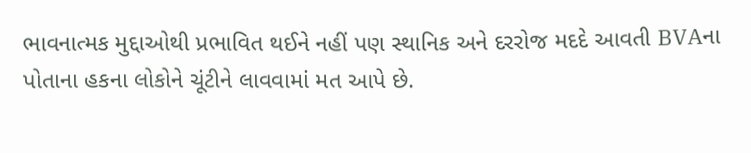ભાવનાત્મક મુદ્દાઓથી પ્રભાવિત થઈને નહીં પણ સ્થાનિક અને દરરોજ મદદે આવતી BVAના પોતાના હકના લોકોને ચૂંટીને લાવવામાં મત આપે છે.